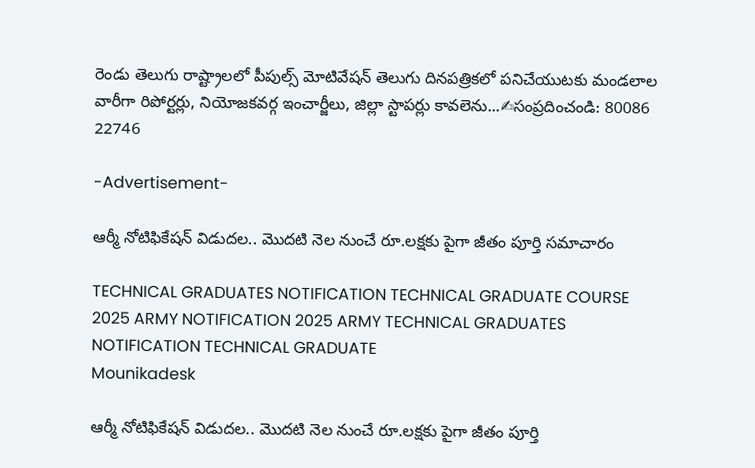రెండు తెలుగు రాష్ట్రాలలో పీపుల్స్ మోటివేషన్ తెలుగు దినపత్రికలో పనిచేయుటకు మండలాల వారీగా రిపోర్టర్లు, నియోజకవర్గ ఇంచార్జీలు, జిల్లా స్టాపర్లు కావలెను...✍సంప్రదించండి: 80086 22746

-Advertisement-

ఆర్మీ నోటిఫికేషన్ విడుదల.. మొదటి నెల నుంచే రూ.లక్షకు పైగా జీతం పూర్తి సమాచారం

TECHNICAL GRADUATES NOTIFICATION TECHNICAL GRADUATE COURSE 2025 ARMY NOTIFICATION 2025 ARMY TECHNICAL GRADUATES NOTIFICATION TECHNICAL GRADUATE
Mounikadesk

ఆర్మీ నోటిఫికేషన్ విడుదల.. మొదటి నెల నుంచే రూ.లక్షకు పైగా జీతం పూర్తి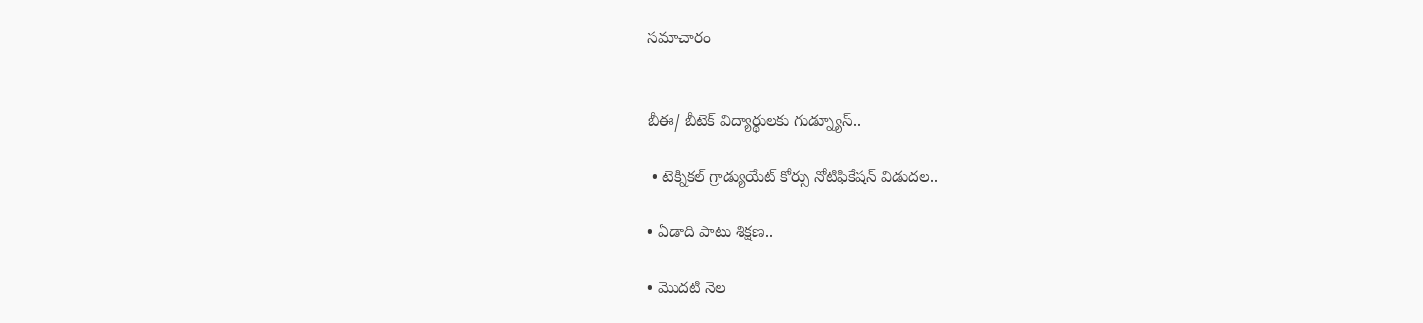సమాచారం


బీఈ/ బీటెక్ విద్యార్థులకు గుడ్న్యూస్..

 • టెక్నికల్‌ గ్రాడ్యుయేట్‌ కోర్సు నోటిఫికేషన్ విడుదల..

• ఏడాది పాటు శిక్షణ..

• మొదటి నెల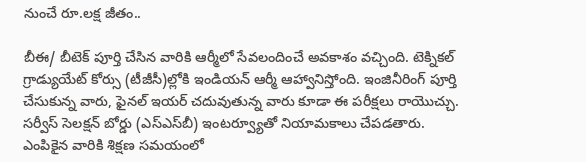నుంచే రూ.లక్ష జీతం..

బీఈ/ బీటెక్‌ పూర్తి చేసిన వారికి ఆర్మీలో సేవలందించే అవకాశం వచ్చింది. టెక్నికల్‌ గ్రాడ్యుయేట్‌ కోర్సు (టీజీసీ)ల్లోకి ఇండియన్‌ ఆర్మీ ఆహ్వానిస్తోంది. ఇంజినీరింగ్‌ పూర్తి చేసుకున్న వారు, ఫైనల్ ఇయర్ చదువుతున్న వారు కూడా ఈ పరీక్షలు రాయొచ్చు. సర్వీస్‌ సెలక్షన్‌ బోర్డు (ఎస్‌ఎస్‌బీ) ఇంటర్వ్యూతో నియామకాలు చేపడతారు. ఎంపికైన వారికి శిక్షణ సమయంలో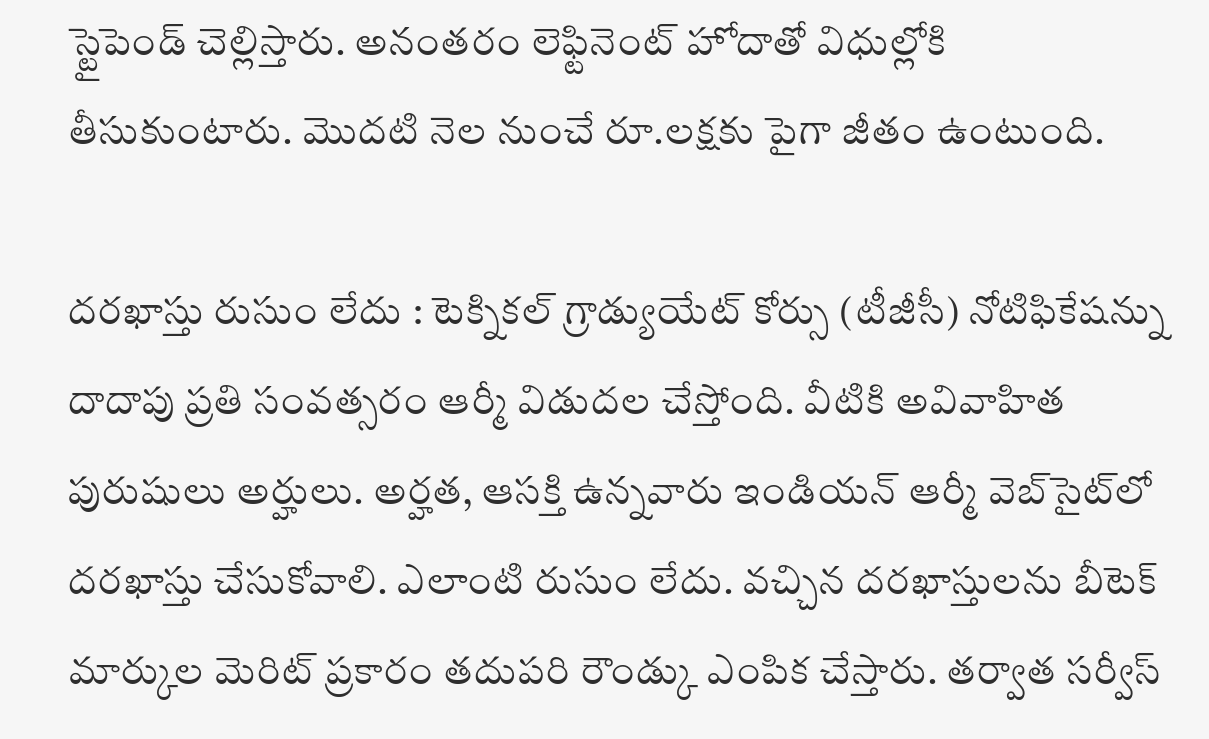స్టైపెండ్‌ చెల్లిస్తారు. అనంతరం లెఫ్టినెంట్‌ హోదాతో విధుల్లోకి తీసుకుంటారు. మొదటి నెల నుంచే రూ.లక్షకు పైగా జీతం ఉంటుంది.

దరఖాస్తు రుసుం లేదు : టెక్నికల్‌ గ్రాడ్యుయేట్‌ కోర్సు (టీజీసీ) నోటిఫికేషన్ను దాదాపు ప్రతి సంవత్సరం ఆర్మీ విడుదల చేస్తోంది. వీటికి అవివాహిత పురుషులు అర్హులు. అర్హత, ఆసక్తి ఉన్నవారు ఇండియన్‌ ఆర్మీ వెబ్‌సైట్‌లో దరఖాస్తు చేసుకోవాలి. ఎలాంటి రుసుం లేదు. వచ్చిన దరఖాస్తులను బీటెక్‌ మార్కుల మెరిట్‌ ప్రకారం తదుపరి రౌండ్కు ఎంపిక చేస్తారు. తర్వాత సర్వీస్‌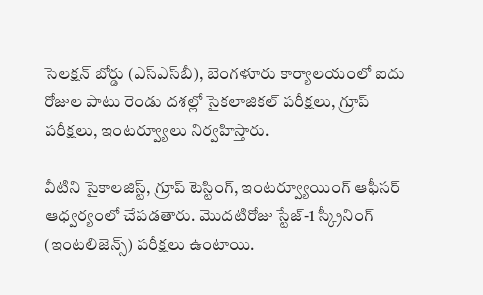సెలక్షన్‌ బోర్డు (ఎస్‌ఎస్‌బీ), బెంగళూరు కార్యాలయంలో ఐదు రోజుల పాటు రెండు దశల్లో సైకలాజికల్‌ పరీక్షలు, గ్రూప్‌ పరీక్షలు, ఇంటర్వ్యూలు నిర్వహిస్తారు.

వీటిని సైకాలజిస్ట్, గ్రూప్‌ టెస్టింగ్‌, ఇంటర్వ్యూయింగ్‌ ఆఫీసర్‌ ఆధ్వర్యంలో చేపడతారు. మొదటిరోజు స్టేజ్‌-1 స్క్రీనింగ్‌ (ఇంటలిజెన్స్‌) పరీక్షలు ఉంటాయి.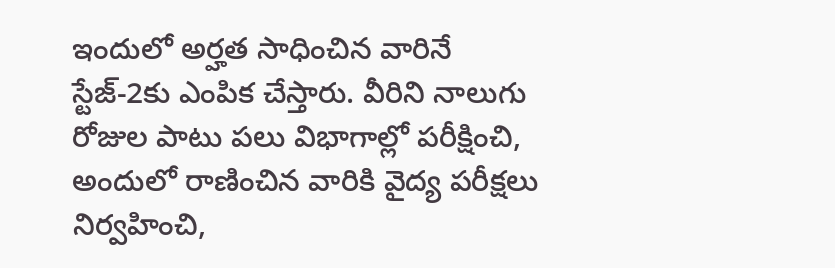ఇందులో అర్హత సాధించిన వారినే స్టేజ్‌-2కు ఎంపిక చేస్తారు. వీరిని నాలుగు రోజుల పాటు పలు విభాగాల్లో పరీక్షించి, అందులో రాణించిన వారికి వైద్య పరీక్షలు నిర్వహించి,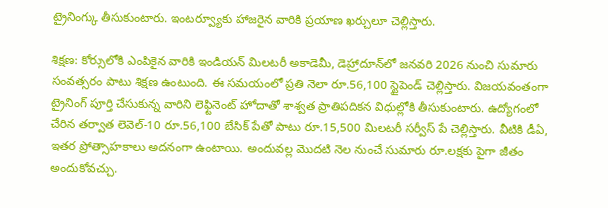ట్రైనింగ్కు తీసుకుంటారు. ఇంటర్వ్యూకు హాజరైన వారికి ప్రయాణ ఖర్చులూ చెల్లిస్తారు.

శిక్షణ: కోర్సులోకి ఎంపికైన వారికి ఇండియన్‌ మిలటరీ అకాడెమీ, డెహ్రాదూన్‌లో జనవరి 2026 నుంచి సుమారు సంవత్సరం పాటు శిక్షణ ఉంటుంది. ఈ సమయంలో ప్రతి నెలా రూ.56,100 స్టైపెండ్‌ చెల్లిస్తారు. విజయవంతంగా ట్రైనింగ్ పూర్తి చేసుకున్న వారిని లెఫ్టినెంట్‌ హోదాతో శాశ్వత ప్రాతిపదికన విధుల్లోకి తీసుకుంటారు. ఉద్యోగంలో చేరిన తర్వాత లెవెల్‌-10 రూ.56,100 బేసిక్ పేతో పాటు రూ.15,500 మిలటరీ సర్వీస్‌ పే చెల్లిస్తారు. వీటికి డీఏ, ఇతర ప్రోత్సాహకాలు అదనంగా ఉంటాయి. అందువల్ల మొదటి నెల నుంచే సుమారు రూ.లక్షకు పైగా జీతం అందుకోవచ్చు.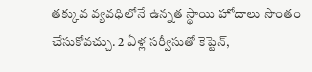తక్కువ వ్యవధిలోనే ఉన్నత స్థాయి హోదాలు సొంతం చేసుకోవచ్చు. 2 ఏళ్ల సర్వీసుతో కెప్టెన్,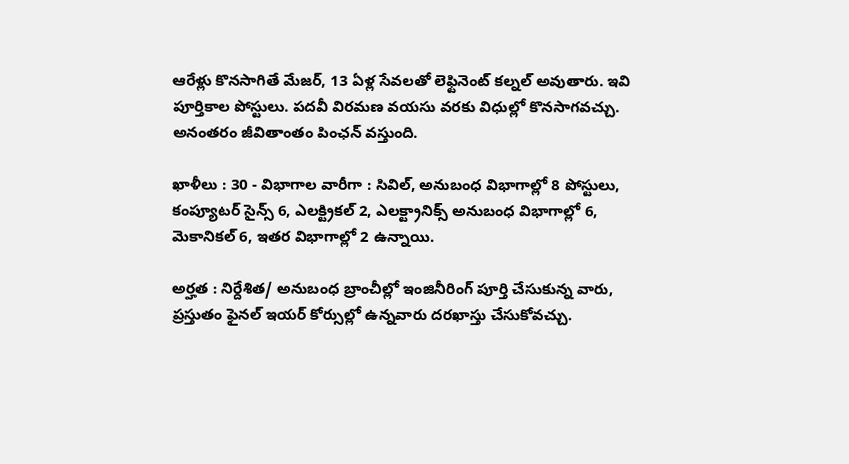ఆరేళ్లు కొనసాగితే మేజర్, 13 ఏళ్ల సేవలతో లెఫ్టినెంట్‌ కల్నల్‌ అవుతారు. ఇవి పూర్తికాల పోస్టులు. పదవీ విరమణ వయసు వరకు విధుల్లో కొనసాగవచ్చు. అనంతరం జీవితాంతం పింఛన్ వస్తుంది.

ఖాళీలు : 30 - విభాగాల వారీగా : సివిల్, అనుబంధ విభాగాల్లో 8 పోస్టులు, కంప్యూటర్‌ సైన్స్‌ 6, ఎలక్ట్రికల్‌ 2, ఎలక్ట్రానిక్స్‌ అనుబంధ విభాగాల్లో 6, మెకానికల్‌ 6, ఇతర విభాగాల్లో 2 ఉన్నాయి.

అర్హత : నిర్దేశిత/ అనుబంధ బ్రాంచీల్లో ఇంజినీరింగ్‌ పూర్తి చేసుకున్న వారు, ప్రస్తుతం ఫైనల్ ఇయర్ కోర్సుల్లో ఉన్నవారు దరఖాస్తు చేసుకోవచ్చు.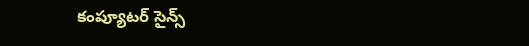కంప్యూటర్‌ సైన్స్‌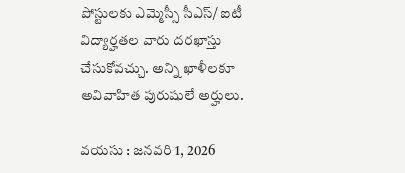పోస్టులకు ఎమ్మెస్సీ సీఎస్‌/ ఐటీ విద్యార్హతల వారు దరఖాస్తు చేసుకోవచ్చు. అన్ని ఖాళీలకూ అవివాహిత పురుషులే అర్హులు.

వయసు : జనవరి 1, 2026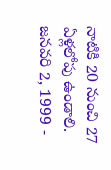నాటికి 20 నుంచి 27 ఏళ్లలోపు ఉండాలి. జనవరి 2, 1999 -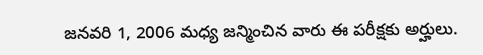జనవరి 1, 2006 మధ్య జన్మించిన వారు ఈ పరీక్షకు అర్హులు.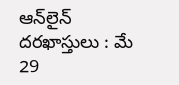ఆన్‌లైన్‌ దరఖాస్తులు : మే 29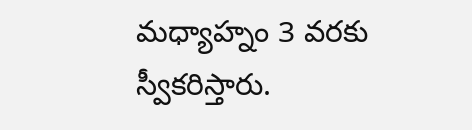మధ్యాహ్నం 3 వరకు స్వీకరిస్తారు.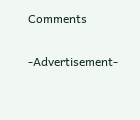Comments

-Advertisement-